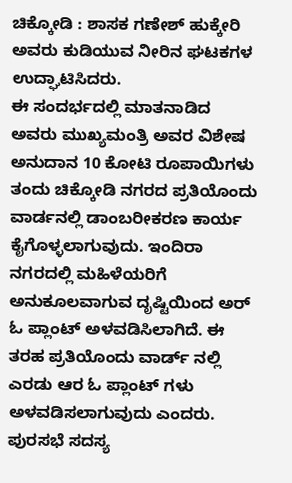ಚಿಕ್ಕೋಡಿ : ಶಾಸಕ ಗಣೇಶ್ ಹುಕ್ಕೇರಿ ಅವರು ಕುಡಿಯುವ ನೀರಿನ ಘಟಕಗಳ ಉದ್ಘಾಟಿಸಿದರು.
ಈ ಸಂದರ್ಭದಲ್ಲಿ ಮಾತನಾಡಿದ ಅವರು ಮುಖ್ಯಮಂತ್ರಿ ಅವರ ವಿಶೇಷ ಅನುದಾನ 10 ಕೋಟಿ ರೂಪಾಯಿಗಳು ತಂದು ಚಿಕ್ಕೋಡಿ ನಗರದ ಪ್ರತಿಯೊಂದು ವಾರ್ಡನಲ್ಲಿ ಡಾಂಬರೀಕರಣ ಕಾರ್ಯ ಕೈಗೊಳ್ಳಲಾಗುವುದು. ಇಂದಿರಾ ನಗರದಲ್ಲಿ ಮಹಿಳೆಯರಿಗೆ ಅನುಕೂಲವಾಗುವ ದೃಷ್ಟಿಯಿಂದ ಅರ್ ಓ ಪ್ಲಾಂಟ್ ಅಳವಡಿಸಿಲಾಗಿದೆ. ಈ ತರಹ ಪ್ರತಿಯೊಂದು ವಾರ್ಡ್ ನಲ್ಲಿ ಎರಡು ಆರ ಓ ಪ್ಲಾಂಟ್ ಗಳು ಅಳವಡಿಸಲಾಗುವುದು ಎಂದರು.
ಪುರಸಭೆ ಸದಸ್ಯ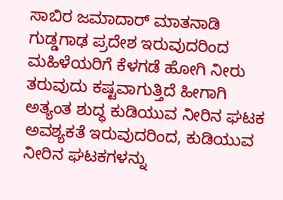ಸಾಬಿರ ಜಮಾದಾರ್ ಮಾತನಾಡಿ ಗುಡ್ಡಗಾಢ ಪ್ರದೇಶ ಇರುವುದರಿಂದ ಮಹಿಳೆಯರಿಗೆ ಕೆಳಗಡೆ ಹೋಗಿ ನೀರು ತರುವುದು ಕಷ್ಟವಾಗುತ್ತಿದೆ ಹೀಗಾಗಿ ಅತ್ಯಂತ ಶುದ್ಧ ಕುಡಿಯುವ ನೀರಿನ ಘಟಕ ಅವಶ್ಯಕತೆ ಇರುವುದರಿಂದ, ಕುಡಿಯುವ ನೀರಿನ ಘಟಕಗಳನ್ನು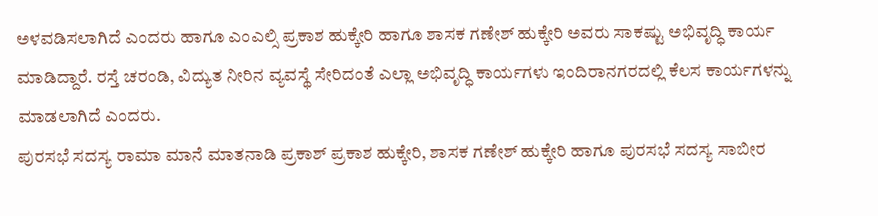ಅಳವಡಿಸಲಾಗಿದೆ ಎಂದರು ಹಾಗೂ ಎಂಎಲ್ಸಿ ಪ್ರಕಾಶ ಹುಕ್ಕೇರಿ ಹಾಗೂ ಶಾಸಕ ಗಣೇಶ್ ಹುಕ್ಕೇರಿ ಅವರು ಸಾಕಷ್ಟು ಅಭಿವೃದ್ಧಿ ಕಾರ್ಯ ಮಾಡಿದ್ದಾರೆ. ರಸ್ತೆ ಚರಂಡಿ, ವಿದ್ಯುತ ನೀರಿನ ವ್ಯವಸ್ಥೆ ಸೇರಿದಂತೆ ಎಲ್ಲಾ ಅಭಿವೃದ್ಧಿ ಕಾರ್ಯಗಳು ಇಂದಿರಾನಗರದಲ್ಲಿ ಕೆಲಸ ಕಾರ್ಯಗಳನ್ನು ಮಾಡಲಾಗಿದೆ ಎಂದರು.
ಪುರಸಭೆ ಸದಸ್ಯ ರಾಮಾ ಮಾನೆ ಮಾತನಾಡಿ ಪ್ರಕಾಶ್ ಪ್ರಕಾಶ ಹುಕ್ಕೇರಿ, ಶಾಸಕ ಗಣೇಶ್ ಹುಕ್ಕೇರಿ ಹಾಗೂ ಪುರಸಭೆ ಸದಸ್ಯ ಸಾಬೀರ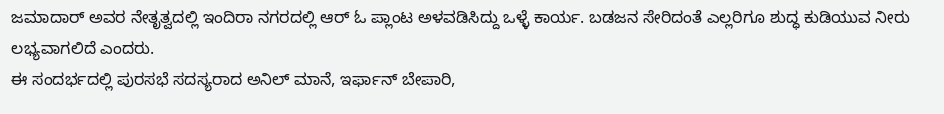ಜಮಾದಾರ್ ಅವರ ನೇತೃತ್ವದಲ್ಲಿ ಇಂದಿರಾ ನಗರದಲ್ಲಿ ಆರ್ ಓ ಪ್ಲಾಂಟ ಅಳವಡಿಸಿದ್ದು ಒಳ್ಳೆ ಕಾರ್ಯ. ಬಡಜನ ಸೇರಿದಂತೆ ಎಲ್ಲರಿಗೂ ಶುದ್ಧ ಕುಡಿಯುವ ನೀರು ಲಭ್ಯವಾಗಲಿದೆ ಎಂದರು.
ಈ ಸಂದರ್ಭದಲ್ಲಿ ಪುರಸಭೆ ಸದಸ್ಯರಾದ ಅನಿಲ್ ಮಾನೆ, ಇರ್ಫಾನ್ ಬೇಪಾರಿ,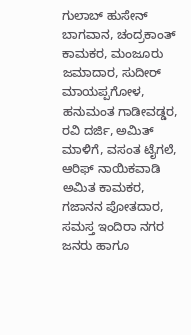ಗುಲಾಬ್ ಹುಸೇನ್ ಬಾಗವಾನ, ಚಂದ್ರಕಾಂತ್ ಕಾಮಕರ, ಮಂಜೂರು ಜಮಾದಾರ, ಸುದೀರ್ ಮಾಯಪ್ಪಗೋಳ, ಹನುಮಂತ ಗಾಡೀವಡ್ಡರ, ರವಿ ದರ್ಜಿ, ಅಮಿತ್ ಮಾಳಿಗೆ, ವಸಂತ ಟೈಗಲೆ, ಆರಿಫ್ ನಾಯಿಕವಾಡಿ ಅಮಿತ ಕಾಮಕರ, ಗಜಾನನ ಪೋತದಾರ, ಸಮಸ್ತ ಇಂದಿರಾ ನಗರ ಜನರು ಹಾಗೂ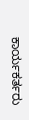ಕಾರ್ಯಕರ್ತರು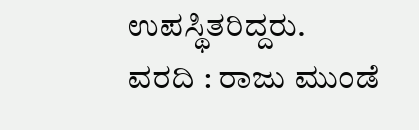ಉಪಸ್ಥಿತರಿದ್ದರು.
ವರದಿ : ರಾಜು ಮುಂಡೆ